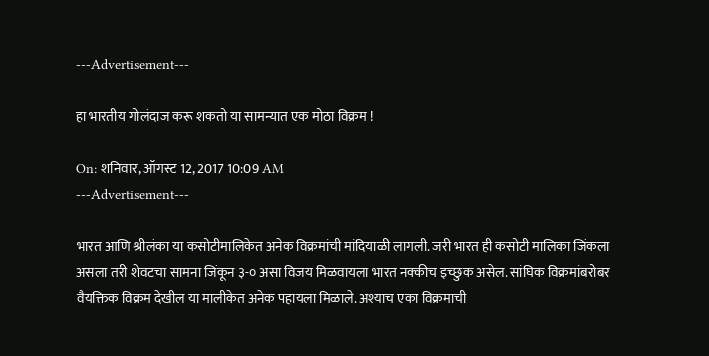---Advertisement---

हा भारतीय गोलंदाज करू शकतो या सामन्यात एक मोठा विक्रम !

On: शनिवार, ऑगस्ट 12, 2017 10:09 AM
---Advertisement---

भारत आणि श्रीलंका या कसोटीमालिकेत अनेक विक्रमांची मांदियाळी लागली. जरी भारत ही कसोटी मालिका जिंकला असला तरी शेवटचा सामना जिंकून ३-० असा विजय मिळवायला भारत नक्कीच इच्छुक असेल. सांघिक विक्रमांबरोबर वैयक्तिक विक्रम देखील या मालीकेत अनेक पहायला मिळाले. अश्याच एका विक्रमाची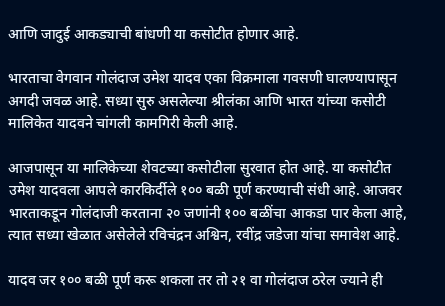आणि जादुई आकड्याची बांधणी या कसोटीत होणार आहे.

भारताचा वेगवान गोलंदाज उमेश यादव एका विक्रमाला गवसणी घालण्यापासून अगदी जवळ आहे. सध्या सुरु असलेल्या श्रीलंका आणि भारत यांच्या कसोटी मालिकेत यादवने चांगली कामगिरी केली आहे.

आजपासून या मालिकेच्या शेवटच्या कसोटीला सुरवात होत आहे. या कसोटीत उमेश यादवला आपले कारकिर्दीले १०० बळी पूर्ण करण्याची संधी आहे. आजवर भारताकडून गोलंदाजी करताना २० जणांनी १०० बळींचा आकडा पार केला आहे, त्यात सध्या खेळात असेलेले रविचंद्रन अश्विन, रवींद्र जडेजा यांचा समावेश आहे.

यादव जर १०० बळी पूर्ण करू शकला तर तो २१ वा गोलंदाज ठरेल ज्याने ही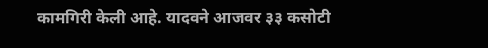कामगिरी केली आहे. यादवने आजवर ३३ कसोटी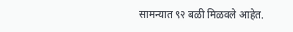सामन्यात ९२ बळी मिळवले आहेत.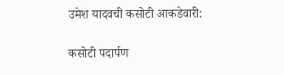उमेश यादवची कसोटी आकडेवारी:

कसोटी पदार्पण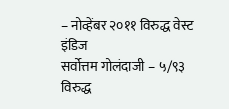– नोव्हेंबर २०११ विरुद्ध वेस्ट इंडिज
सर्वोत्तम गोलंदाजी – ५/९३ विरुद्ध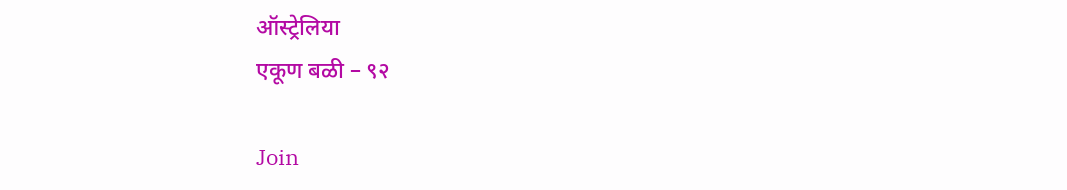ऑस्ट्रेलिया
एकूण बळी – ९२

Join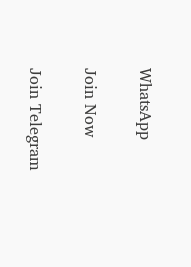WhatsApp

Join Now

Join Telegram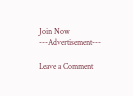Join Now
---Advertisement---

Leave a Comment